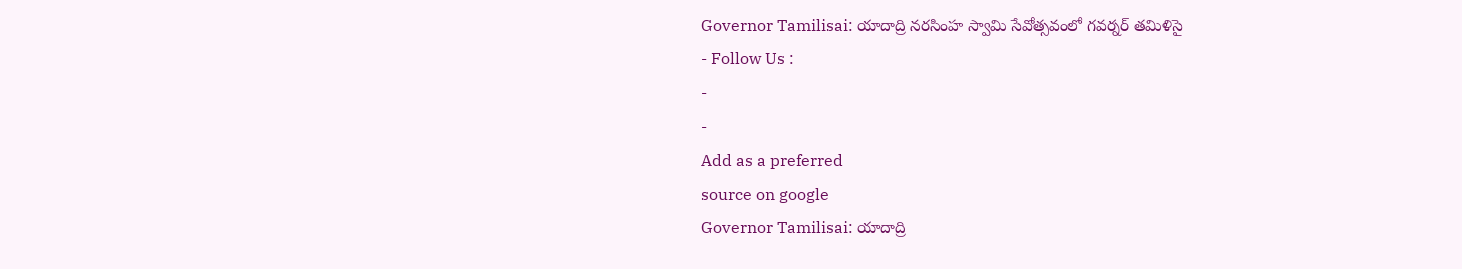Governor Tamilisai: యాదాద్రి నరసింహ స్వామి సేవోత్సవంలో గవర్నర్ తమిళిసై
- Follow Us :
-
-
Add as a preferred
source on google
Governor Tamilisai: యాదాద్రి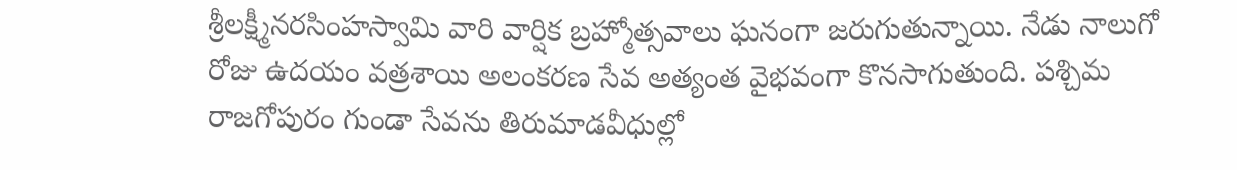శ్రీలక్ష్మీనరసింహస్వామి వారి వార్షిక బ్రహ్మోత్సవాలు ఘనంగా జరుగుతున్నాయి. నేడు నాలుగో రోజు ఉదయం వత్రశాయి అలంకరణ సేవ అత్యంత వైభవంగా కొనసాగుతుంది. పశ్చిమ రాజగోపురం గుండా సేవను తిరుమాడవీధుల్లో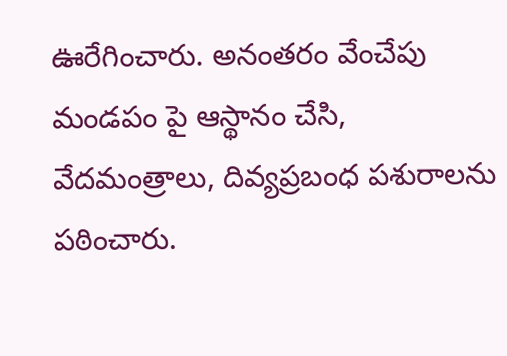ఊరేగించారు. అనంతరం వేంచేపు మండపం పై ఆస్థానం చేసి, వేదమంత్రాలు, దివ్యప్రబంధ పశురాలను పఠించారు.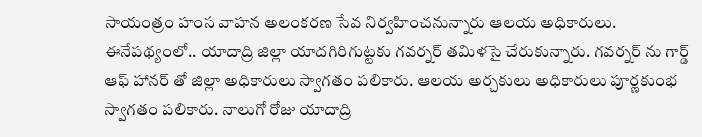సాయంత్రం హంస వాహన అలంకరణ సేవ నిర్వహించనున్నారు ఆలయ అధికారులు. ఈనేపథ్యంలో.. యాదాద్రి జిల్లా యాదగిరిగుట్టకు గవర్నర్ తమిళసై చేరుకున్నారు. గవర్నర్ ను గార్డ్ ఆఫ్ హానర్ తో జిల్లా అధికారులు స్వాగతం పలికారు. ఆలయ అర్చకులు అధికారులు పూర్ణకుంభ స్వాగతం పలికారు. నాలుగో రోజు యాదాద్రి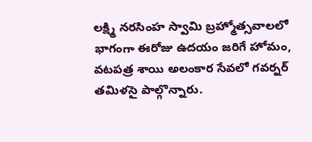లక్ష్మి నరసింహ స్వామి బ్రహ్మోత్సవాలలో భాగంగా ఈరోజు ఉదయం జరిగే హోమం, వటపత్ర శాయి అలంకార సేవలో గవర్నర్ తమిళసై పాల్గొన్నారు.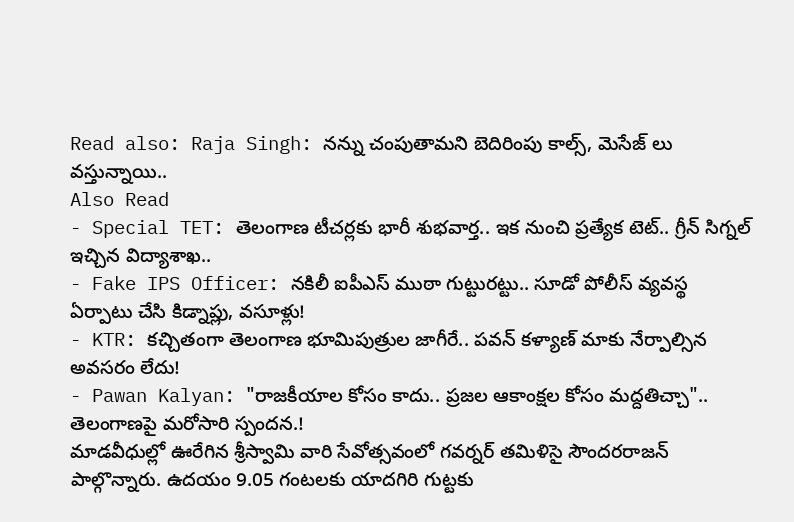Read also: Raja Singh: నన్ను చంపుతామని బెదిరింపు కాల్స్, మెసేజ్ లు వస్తున్నాయి..
Also Read
- Special TET: తెలంగాణ టీచర్లకు భారీ శుభవార్త.. ఇక నుంచి ప్రత్యేక టెట్.. గ్రీన్ సిగ్నల్ ఇచ్చిన విద్యాశాఖ..
- Fake IPS Officer: నకిలీ ఐపీఎస్ ముఠా గుట్టురట్టు.. సూడో పోలీస్ వ్యవస్థ ఏర్పాటు చేసి కిడ్నాప్లు, వసూళ్లు!
- KTR: కచ్చితంగా తెలంగాణ భూమిపుత్రుల జాగీరే.. పవన్ కళ్యాణ్ మాకు నేర్పాల్సిన అవసరం లేదు!
- Pawan Kalyan: "రాజకీయాల కోసం కాదు.. ప్రజల ఆకాంక్షల కోసం మద్దతిచ్చా".. తెలంగాణపై మరోసారి స్పందన.!
మాడవీధుల్లో ఊరేగిన శ్రీస్వామి వారి సేవోత్సవంలో గవర్నర్ తమిళిసై సౌందరరాజన్ పాల్గొన్నారు. ఉదయం 9.05 గంటలకు యాదగిరి గుట్టకు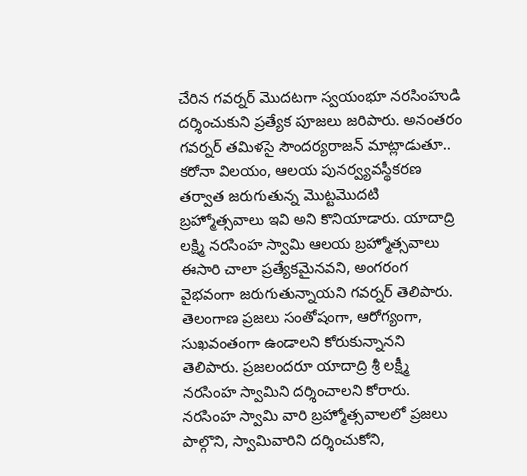చేరిన గవర్నర్ మొదటగా స్వయంభూ నరసింహుడి దర్శించుకుని ప్రత్యేక పూజలు జరిపారు. అనంతరం గవర్నర్ తమిళసై సౌందర్యరాజన్ మాట్లాడుతూ.. కరోనా విలయం, ఆలయ పునర్వ్యవస్థీకరణ తర్వాత జరుగుతున్న మొట్టమొదటి బ్రహ్మోత్సవాలు ఇవి అని కొనియాడారు. యాదాద్రి లక్ష్మి నరసింహ స్వామి ఆలయ బ్రహ్మోత్సవాలు ఈసారి చాలా ప్రత్యేకమైనవని, అంగరంగ వైభవంగా జరుగుతున్నాయని గవర్నర్ తెలిపారు. తెలంగాణ ప్రజలు సంతోషంగా, ఆరోగ్యంగా, సుఖవంతంగా ఉండాలని కోరుకున్నానని తెలిపారు. ప్రజలందరూ యాదాద్రి శ్రీ లక్ష్మీ నరసింహ స్వామిని దర్శించాలని కోరారు. నరసింహ స్వామి వారి బ్రహ్మోత్సవాలలో ప్రజలు పాల్గొని, స్వామివారిని దర్శించుకోని,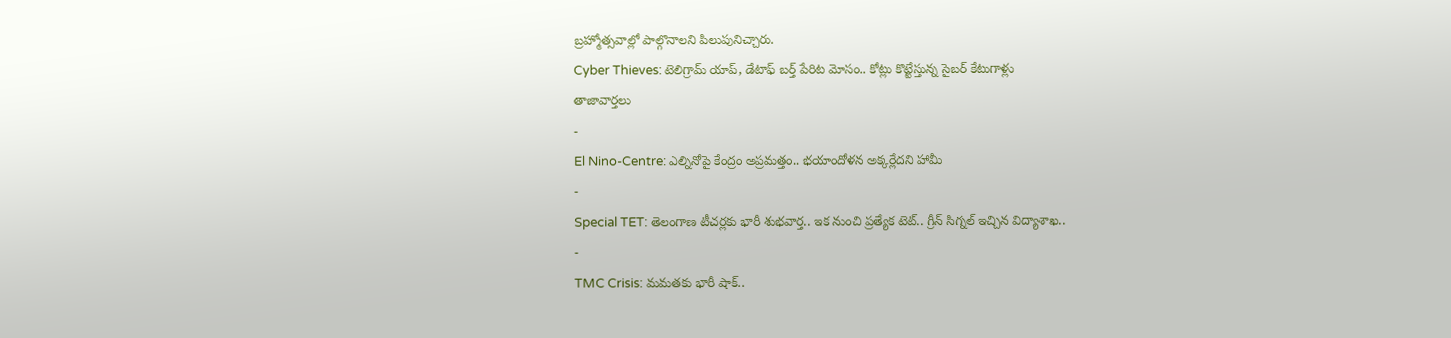బ్రహ్మోత్సవాల్లో పాల్గొనాలని పిలుపునిచ్చారు.
Cyber Thieves: టెలిగ్రామ్ యాప్, డేటాఫ్ బర్త్ పేరిట మోసం.. కోట్లు కొట్టేస్తున్న సైబర్ కేటుగాళ్లు
తాజావార్తలు
-
El Nino-Centre: ఎల్నినోపై కేంద్రం అప్రమత్తం.. భయాందోళన అక్కర్లేదని హామీ
-
Special TET: తెలంగాణ టీచర్లకు భారీ శుభవార్త.. ఇక నుంచి ప్రత్యేక టెట్.. గ్రీన్ సిగ్నల్ ఇచ్చిన విద్యాశాఖ..
-
TMC Crisis: మమతకు భారీ షాక్..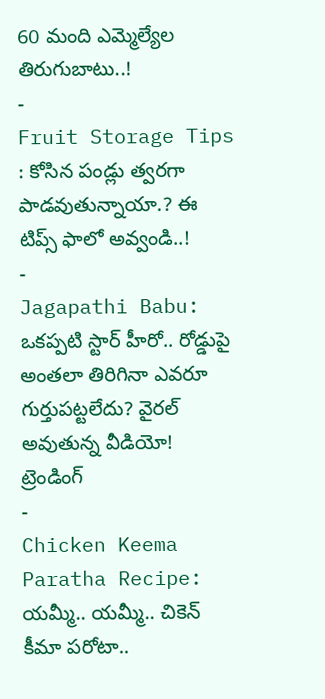60 మంది ఎమ్మెల్యేల తిరుగుబాటు..!
-
Fruit Storage Tips : కోసిన పండ్లు త్వరగా పాడవుతున్నాయా.? ఈ టిప్స్ ఫాలో అవ్వండి..!
-
Jagapathi Babu: ఒకప్పటి స్టార్ హీరో.. రోడ్డుపై అంతలా తిరిగినా ఎవరూ గుర్తుపట్టలేదు? వైరల్ అవుతున్న వీడియో!
ట్రెండింగ్
-
Chicken Keema Paratha Recipe: యమ్మీ.. యమ్మీ.. చికెన్ కీమా పరోటా..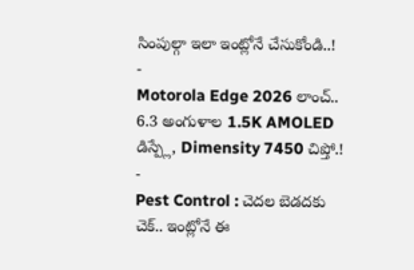సింపుల్గా ఇలా ఇంట్లోనే చేసుకోండి..!
-
Motorola Edge 2026 లాంచ్.. 6.3 అంగుళాల 1.5K AMOLED డిస్ప్లే, Dimensity 7450 చిప్తో.!
-
Pest Control : చెదల బెడదకు చెక్.. ఇంట్లోనే ఈ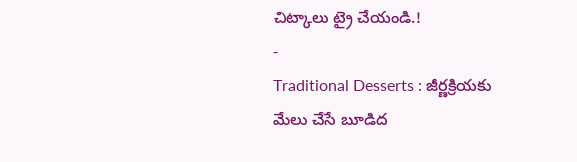చిట్కాలు ట్రై చేయండి.!
-
Traditional Desserts : జీర్ణక్రియకు మేలు చేసే బూడిద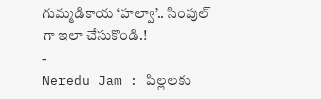గుమ్మడికాయ ‘హల్వా’.. సింపుల్ గా ఇలా చేసుకొండి.!
-
Neredu Jam : పిల్లలకు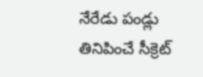నేరేడు పండ్లు తినిపించే సీక్రెట్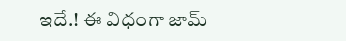ఇదే.! ఈ విధంగా జామ్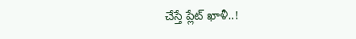చేస్తే ప్లేట్ ఖాళీ..!